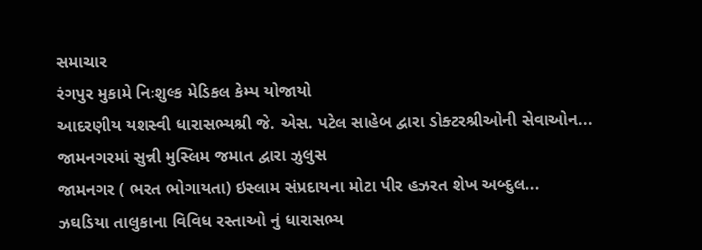સમાચાર
રંગપુર મુકામે નિઃશુલ્ક મેડિકલ કેમ્પ યોજાયો
આદરણીય યશસ્વી ધારાસભ્યશ્રી જે. એસ. પટેલ સાહેબ દ્વારા ડોક્ટરશ્રીઓની સેવાઓન...
જામનગરમાં સુન્ની મુસ્લિમ જમાત દ્વારા ઝુલુસ
જામનગર ( ભરત ભોગાયતા) ઇસ્લામ સંપ્રદાયના મોટા પીર હઝરત શેખ અબ્દુલ...
ઝઘડિયા તાલુકાના વિવિધ રસ્તાઓ નું ધારાસભ્ય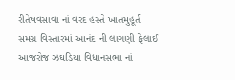રીતેષવસાવા નાં વરદ હસ્તે ખાતમુહૂર્ત
સમગ્ર વિસ્તારમાં આનંદ ની લાગણી ફેલાઈ આજરોજ ઝઘડિયા વિધાનસભા નાં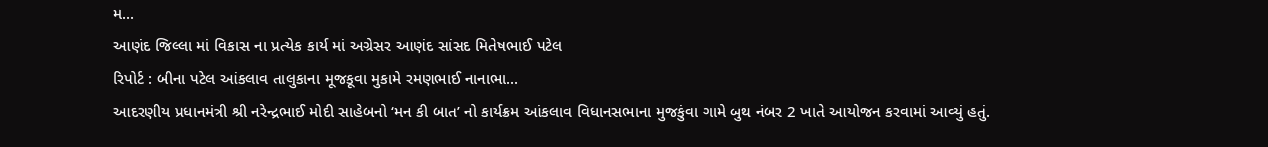મ...
આણંદ જિલ્લા માં વિકાસ ના પ્રત્યેક કાર્ય માં અગ્રેસર આણંદ સાંસદ મિતેષભાઈ પટેલ
રિપોર્ટ : બીના પટેલ આંકલાવ તાલુકાના મૂજકૂવા મુકામે રમણભાઈ નાનાભા...
આદરણીય પ્રધાનમંત્રી શ્રી નરેન્દ્રભાઈ મોદી સાહેબનો ‘મન કી બાત’ નો કાર્યક્રમ આંકલાવ વિધાનસભાના મુજકુંવા ગામે બુથ નંબર 2 ખાતે આયોજન કરવામાં આવ્યું હતું.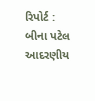રિપોર્ટ : બીના પટેલ આદરણીય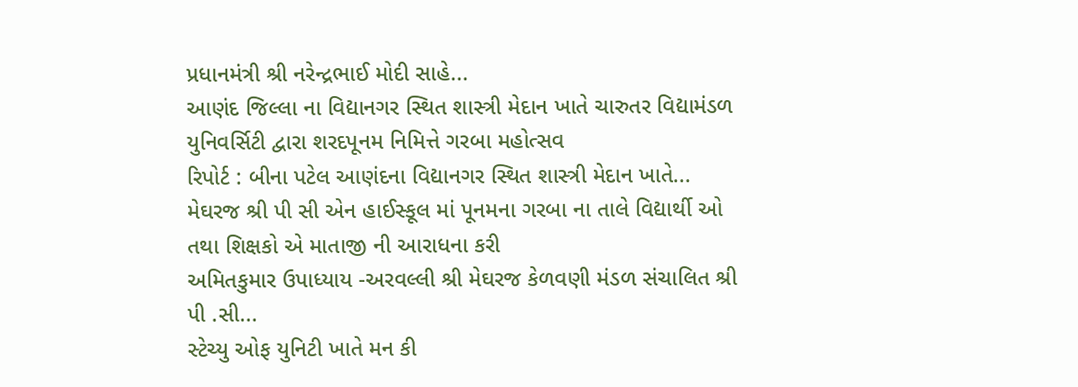પ્રધાનમંત્રી શ્રી નરેન્દ્રભાઈ મોદી સાહે...
આણંદ જિલ્લા ના વિદ્યાનગર સ્થિત શાસ્ત્રી મેદાન ખાતે ચારુતર વિદ્યામંડળ યુનિવર્સિટી દ્વારા શરદપૂનમ નિમિત્તે ગરબા મહોત્સવ
રિપોર્ટ : બીના પટેલ આણંદના વિદ્યાનગર સ્થિત શાસ્ત્રી મેદાન ખાતે...
મેઘરજ શ્રી પી સી એન હાઈસ્કૂલ માં પૂનમના ગરબા ના તાલે વિદ્યાર્થી ઓ તથા શિક્ષકો એ માતાજી ની આરાધના કરી
અમિતકુમાર ઉપાધ્યાય -અરવલ્લી શ્રી મેઘરજ કેળવણી મંડળ સંચાલિત શ્રી પી .સી...
સ્ટેચ્યુ ઓફ યુનિટી ખાતે મન કી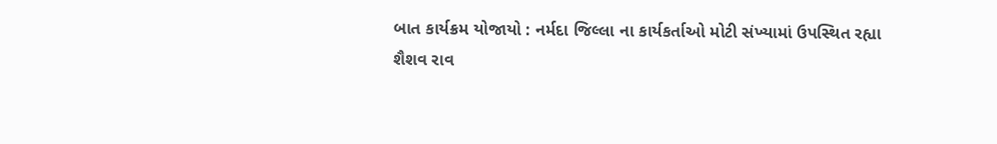બાત કાર્યક્રમ યોજાયો : નર્મદા જિલ્લા ના કાર્યકર્તાઓ મોટી સંખ્યામાં ઉપસ્થિત રહ્યા
શૈશવ રાવ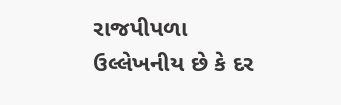રાજપીપળા ઉલ્લેખનીય છે કે દર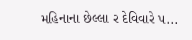મહિનાના છેલ્લા ર દેવિવારે પ...